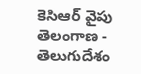కెసిఆర్ వైపు తెలంగాణ - తెలుగుదేశం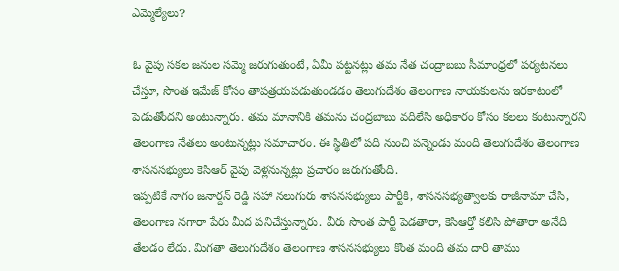ఎమ్మెల్యేలు?

ఓ వైపు సకల జనుల సమ్మె జరుగుతుంటే, ఏమీ పట్టనట్లు తమ నేత చంద్రాబబు సీమాంధ్రలో పర్యటనలు చేస్తూ, సొంత ఇమేజ్ కోసం తాపత్రయపడుతుండడం తెలుగుదేశం తెలంగాణ నాయకులను ఇరకాటంలో పెడుతోందని అంటున్నారు. తమ మానానికి తమను చంద్రబాబు వదిలేసి అధికారం కోసం కలలు కంటున్నారని తెలంగాణ నేతలు అంటున్నట్లు సమాచారం. ఈ స్థితిలో పది నుంచి పన్నెండు మంది తెలుగుదేశం తెలంగాణ శాసనసభ్యులు కెసిఆర్ వైపు వెళ్లనున్నట్లు ప్రచారం జరుగుతోంది.
ఇప్పటికే నాగం జనార్దన్ రెడ్డి సహా నలుగురు శాసనసభ్యులు పార్టీకి, శాసనసభ్యత్వాలకు రాజీనామా చేసి, తెలంగాణ నగారా పేరు మీద పనిచేస్తున్నారు. వీరు సొంత పార్టీ పెడతారా, కెసిఆర్తో కలిసి పోతారా అనేది తేలడం లేదు. మిగతా తెలుగుదేశం తెలంగాణ శాసనసభ్యులు కొంత మంది తమ దారి తాము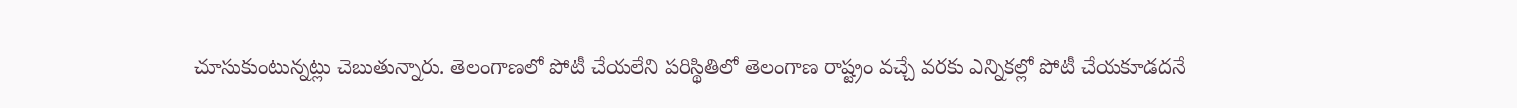చూసుకుంటున్నట్లు చెబుతున్నారు. తెలంగాణలో పోటీ చేయలేని పరిస్థితిలో తెలంగాణ రాష్ట్రం వచ్చే వరకు ఎన్నికల్లో పోటీ చేయకూడదనే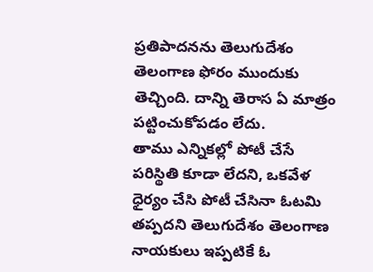ప్రతిపాదనను తెలుగుదేశం తెలంగాణ ఫోరం ముందుకు తెచ్చింది. దాన్ని తెరాస ఏ మాత్రం పట్టించుకోపడం లేదు.
తాము ఎన్నికల్లో పోటీ చేసే పరిస్థితి కూడా లేదని, ఒకవేళ ధైర్యం చేసి పోటీ చేసినా ఓటమి తప్పదని తెలుగుదేశం తెలంగాణ నాయకులు ఇప్పటికే ఓ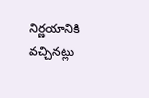నిర్ణయానికి వచ్చినట్లు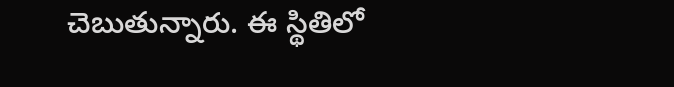చెబుతున్నారు. ఈ స్థితిలో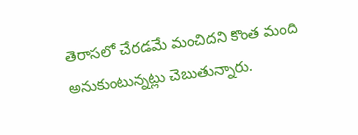తెరాసలో చేరడమే మంచిదని కొంత మంది అనుకుంటున్నట్లు చెబుతున్నారు.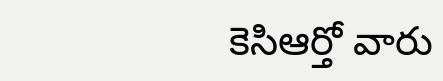కెసిఆర్తో వారు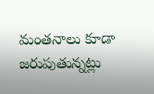మంతనాలు కూడా జరుపుతున్నట్లు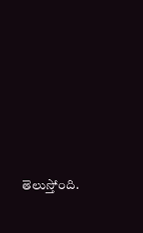తెలుస్తోంది.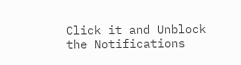Click it and Unblock the Notifications